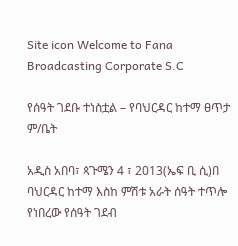Site icon Welcome to Fana Broadcasting Corporate S.C

የሰዓት ገደቡ ተነስቷል – የባህርዳር ከተማ ፀጥታ ም/ቤት

አዲስ አበባ፣ ጳጉሜን 4 ፣ 2013(ኤፍ ቢ ሲ)በ ባህርዳር ከተማ እስከ ምሽቱ አራት ሰዓት ተጥሎ የነበረው የሰዓት ገደብ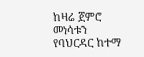ከዛሬ ጀምሮ መነሳቱን የባህርዳር ከተማ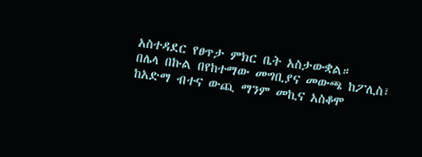አስተዳደር የፀጥታ ምክር ቤት አስታውቋል።
በሌላ በኩል በየከተማው መግቢያና መውጫ ከፖሊስ፣ ከአድማ ብተና ውጪ ማንም መኪና አስቆሞ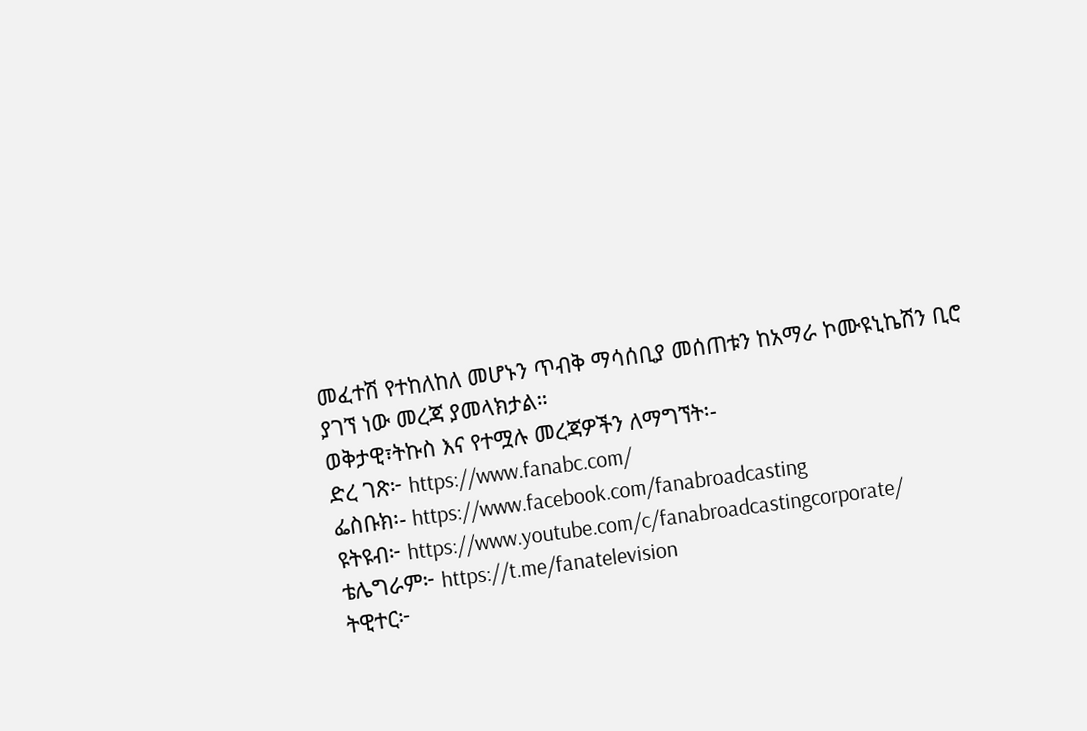መፈተሽ የተከለከለ መሆኑን ጥብቅ ማሳሰቢያ መሰጠቱን ከአማራ ኮሙዩኒኬሽን ቢሮ ያገኘ ነው መረጃ ያመላክታል።
ወቅታዊ፣ትኩስ እና የተሟሉ መረጃዎችን ለማግኘት፡-
ድረ ገጽ፦ https://www.fanabc.com/
ፌስቡክ፡- https://www.facebook.com/fanabroadcasting
ዩትዩብ፦ https://www.youtube.com/c/fanabroadcastingcorporate/
ቴሌግራም፦ https://t.me/fanatelevision
ትዊተር፦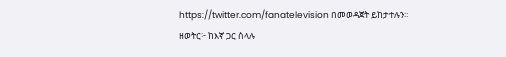https://twitter.com/fanatelevision በመወዳጀት ይከታተሉን፡፡
ዘወትር፦ ከእኛ ጋር ስላሉ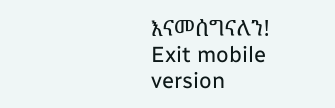እናመሰግናለን!
Exit mobile version